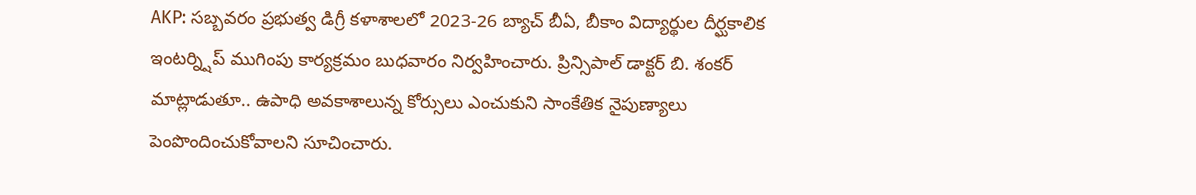AKP: సబ్బవరం ప్రభుత్వ డిగ్రీ కళాశాలలో 2023-26 బ్యాచ్ బీఏ, బీకాం విద్యార్థుల దీర్ఘకాలిక ఇంటర్న్షిప్ ముగింపు కార్యక్రమం బుధవారం నిర్వహించారు. ప్రిన్సిపాల్ డాక్టర్ బి. శంకర్ మాట్లాడుతూ.. ఉపాధి అవకాశాలున్న కోర్సులు ఎంచుకుని సాంకేతిక నైపుణ్యాలు పెంపొందించుకోవాలని సూచించారు.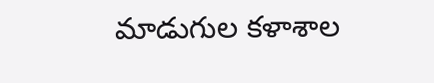మాడుగుల కళాశాల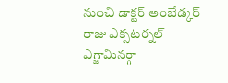నుంచి డాక్టర్ అంబేడ్కర్ రాజు ఎక్సటర్నల్ ఎగ్జామినర్గా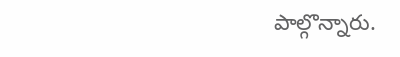పాల్గొన్నారు.